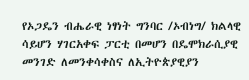የኦጋዴን ብሔራዊ ነፃነት ግንባር /ኦብነግ/ ክልላዊ ሳይሆን ሃገርአቀፍ ፓርቲ በመሆን በዴሞክራሲያዊ መንገድ ለመንቀሳቀስና ለኢትዮጵያዊያን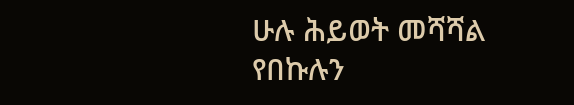ሁሉ ሕይወት መሻሻል የበኩሉን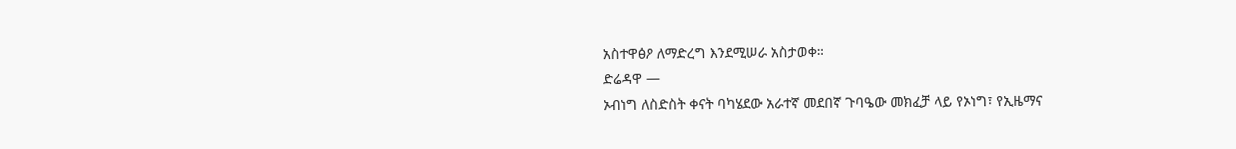አስተዋፅዖ ለማድረግ እንደሚሠራ አስታወቀ።
ድሬዳዋ —
ኦብነግ ለስድስት ቀናት ባካሄደው አራተኛ መደበኛ ጉባዔው መክፈቻ ላይ የኦነግ፣ የኢዜማና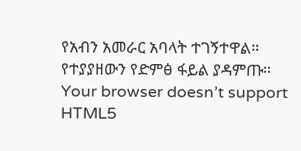የአብን አመራር አባላት ተገኝተዋል።
የተያያዘውን የድምፅ ፋይል ያዳምጡ።
Your browser doesn’t support HTML5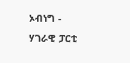ኦብነግ - ሃገራዊ ፓርቲ